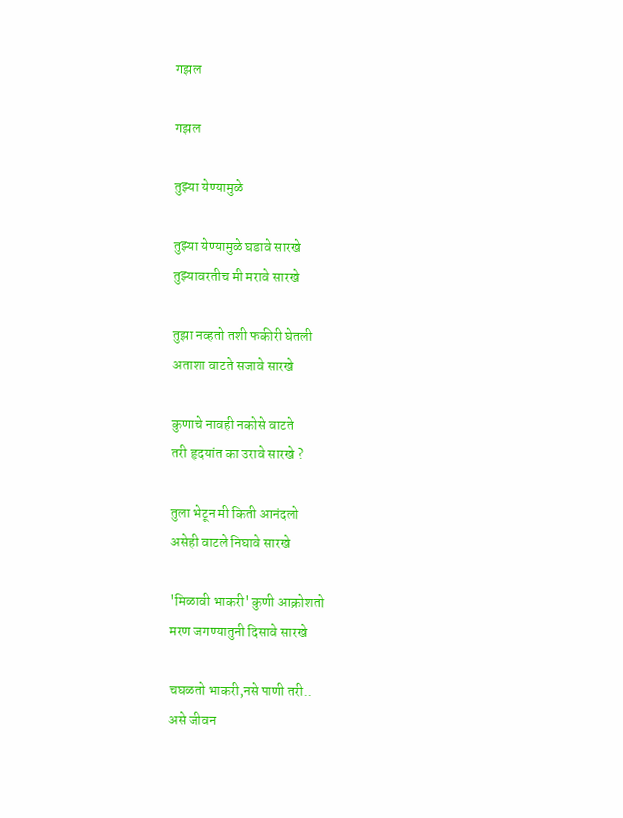गझल

गझल

तुझ्या येण्यामुळे

तुझ्या येण्यामुळे घडावे सारखे
तुझ्यावरतीच मी मरावे सारखे

तुझा नव्हतो तशी फकीरी घेतली
अताशा वाटते सजावे सारखे

कुणाचे नावही नकोसे वाटते
तरी हृदयांत का उरावे सारखे ?

तुला भेटून मी किती आनंदलो
असेही वाटले निघावे सारखे

'मिळावी भाकरी' कुणी आक्रोशतो
मरण जगण्यातुनी दिसावे सारखे

चघळतो भाकरी,नसे पाणी तरी..
असे जीवन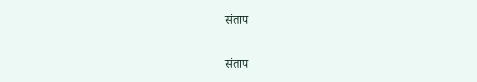संताप

संताप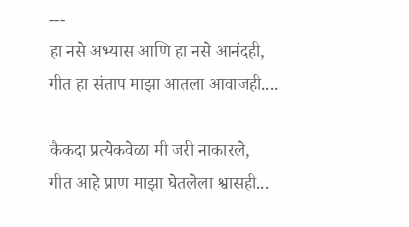---
हा नसे अभ्यास आणि हा नसे आनंदही,
गीत हा संताप माझा आतला आवाजही....

कैकदा प्रत्येकवेळा मी जरी नाकारले,
गीत आहे प्राण माझा घेतलेला श्वासही...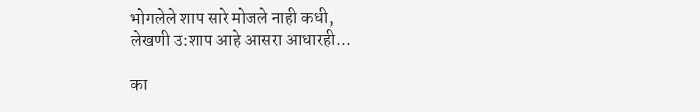भोगलेले शाप सारे मोजले नाही कधी,
लेखणी उ:शाप आहे आसरा आधारही...

का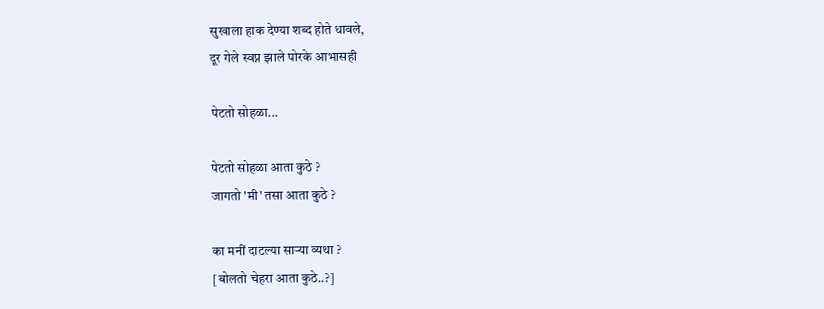सुखाला हाक देण्या शब्द होते धावले,
दूर गेले स्वप्न झाले पोरके आभासही

पेटतो सोहळा...

पेटतो सोहळा आता कुठे ?
जागतो 'मी' तसा आता कुठे ?

का मनीं दाटल्या सार्‍या व्यथा ?
[बोलतो चेहरा आता कुठे..?]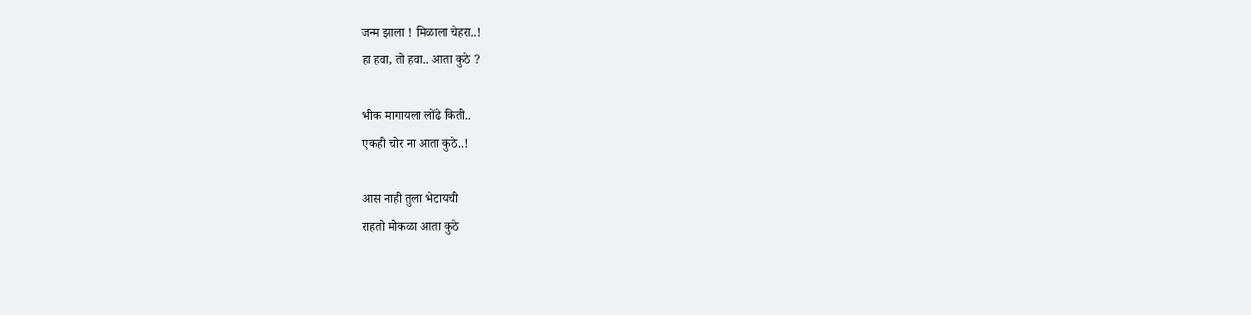जन्म झाला ! मिळाला चेहरा..!
हा हवा, तो हवा.. आता कुठे ?

भीक मागायला लोंढे किती..
एकही चोर ना आता कुठे..!

आस नाही तुला भेटायची
राहतो मोकळा आता कुठे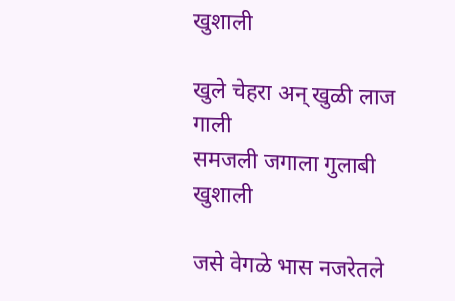खुशाली

खुले चेहरा अन् खुळी लाज गाली
समजली जगाला गुलाबी खुशाली

जसे वेगळे भास नजरेतले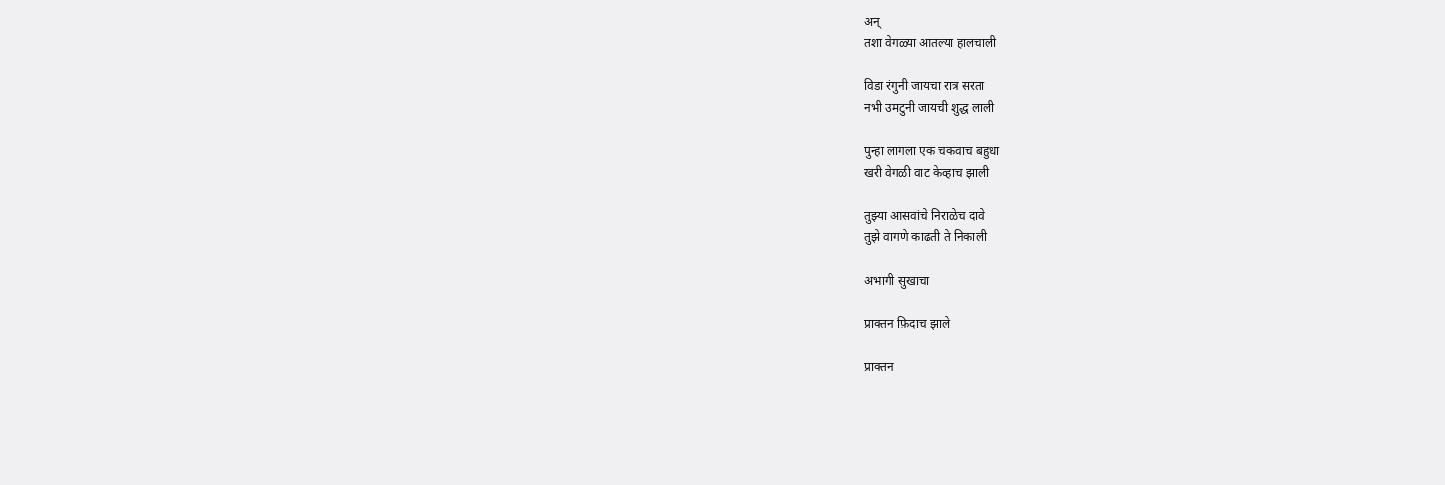अन्
तशा वेगळ्या आतल्या हालचाली

विडा रंगुनी जायचा रात्र सरता
नभी उमटुनी जायची शुद्ध लाली

पुन्हा लागला एक चकवाच बहुधा
खरी वेगळी वाट केव्हाच झाली

तुझ्या आसवांचे निराळेच दावे
तुझे वागणे काढती ते निकाली

अभागी सुखाचा

प्राक्तन फ़िदाच झाले

प्राक्तन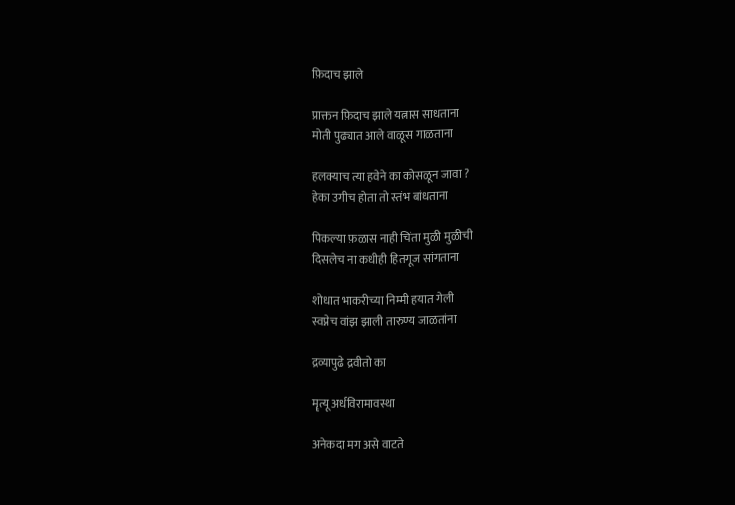फ़िदाच झाले

प्राक्तन फ़िदाच झाले यत्नास साधताना
मोती पुढ्यात आले वाळूस गाळताना

हलक्याच त्या हवेने का कोसळून जावा ?
हेका उगीच होता तो स्तंभ बांधताना

पिकल्या फ़ळास नाही चिंता मुळी मुळीची
दिसलेच ना कधीही हितगूज सांगताना

शोधात भाकरीच्या निम्मी हयात गेली
स्वप्नेच वांझ झाली तारुण्य जाळतांना

द्रव्यापुढे द्रवीतो का

मॄत्यू अर्धविरामावस्था

अनेकदा मग असे वाटते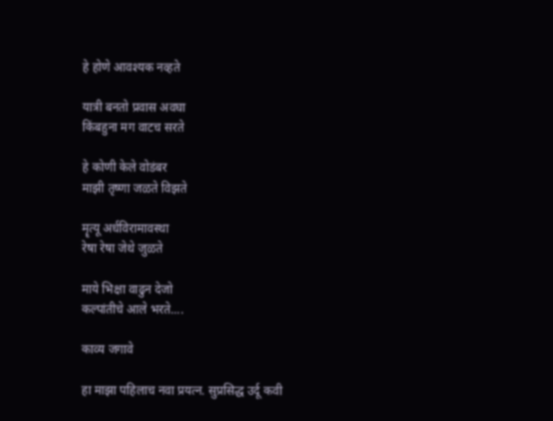हे होणे आवश्यक नव्हते

यात्री बनतो प्रवास अवघा
किंबहुना मग वाटच सरते

हे कोणी केले वोडंबर
माझी तृष्णा जळते विझते

मॄत्यू अर्धविरामावस्था
रेषा रेषा जेथे जुळते

माये भिक्षा वाढुन देजो
कल्पांतीचे आले भरते....

काव्य जगावे

हा माझा पहिलाच नवा प्रयत्न. सुप्रसिद्ध उर्दू कवी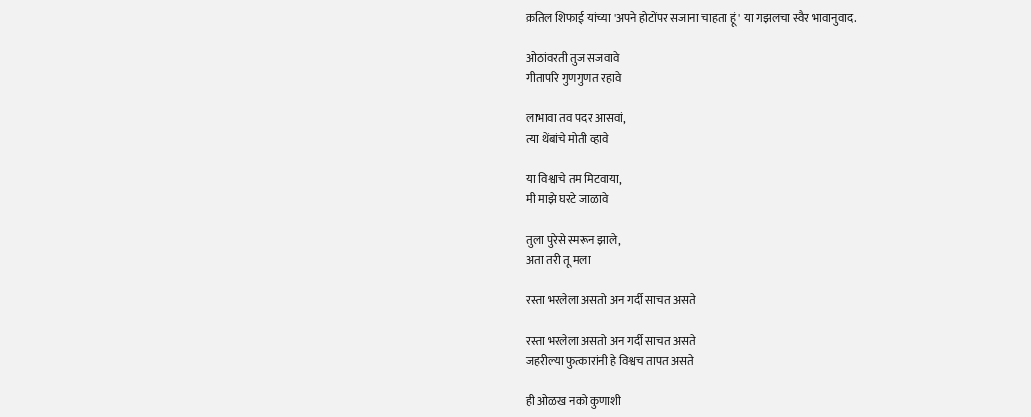क़तिल शिफाई यांच्या 'अपने होटोंपर सजाना चाहता हूं' या गझलचा स्वैर भावानुवाद.

ओठांवरती तुज सजवावे
गीतापरि गुणगुणत रहावे

लाभावा तव पदर आसवां,
त्या थेंबांचे मोती व्हावे

या विश्वाचे तम मिटवाया,
मी माझे घरटे जाळावे

तुला पुरेसे स्मरून झाले,
अता तरी तू मला

रस्ता भरलेला असतो अन गर्दी साचत असते

रस्ता भरलेला असतो अन गर्दी साचत असते
जहरील्या फुत्कारांनी हे विश्वच तापत असते

ही ओळख नको कुणाशी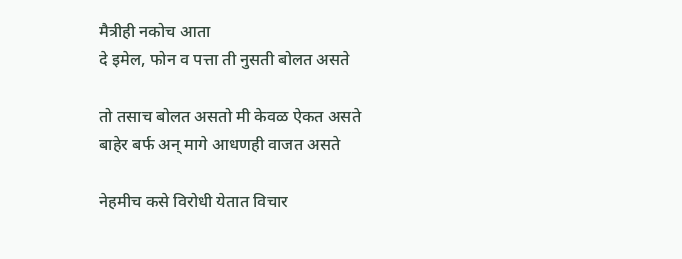मैत्रीही नकोच आता
दे इमेल, फोन व पत्ता ती नुसती बोलत असते

तो तसाच बोलत असतो मी केवळ ऐकत असते
बाहेर बर्फ अन् मागे आधणही वाजत असते

नेहमीच कसे विरोधी येतात विचार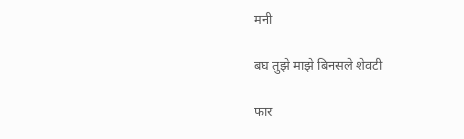मनी

बघ तुझे माझे बिनसले शेवटी

फार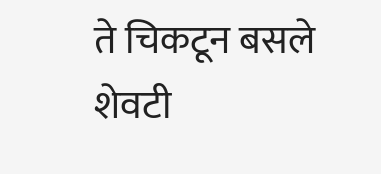ते चिकटून बसले शेवटी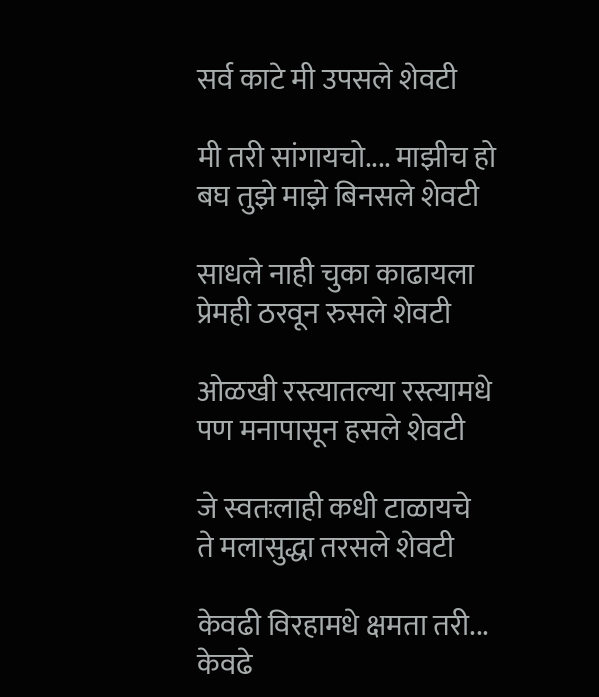सर्व काटे मी उपसले शेवटी

मी तरी सांगायचो.... माझीच हो
बघ तुझे माझे बिनसले शेवटी

साधले नाही चुका काढायला
प्रेमही ठरवून रुसले शेवटी

ओळखी रस्त्यातल्या रस्त्यामधे
पण मनापासून हसले शेवटी

जे स्वतःलाही कधी टाळायचे
ते मलासुद्धा तरसले शेवटी

केवढी विरहामधे क्षमता तरी...
केवढे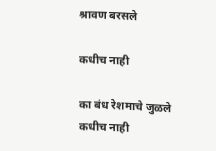श्रावण बरसले

कधीच नाही

का बंध रेशमाचे जुळले कधीच नाही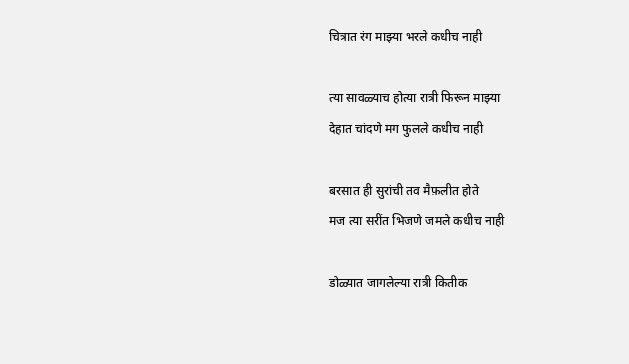चित्रात रंग माझ्या भरले कधीच नाही

त्या सावळ्याच होत्या रात्री फिरून माझ्या
देहात चांदणे मग फुलले कधीच नाही

बरसात ही सुरांची तव मैफ़लीत होते
मज त्या सरींत भिजणे जमले कधीच नाही

डोळ्यात जागलेल्या रात्री कितीक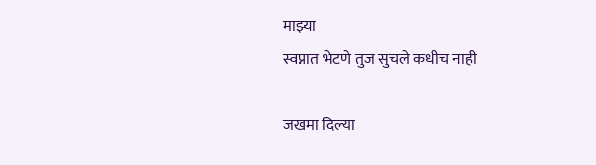माझ्या
स्वप्नात भेटणे तुज सुचले कधीच नाही

जखमा दिल्या